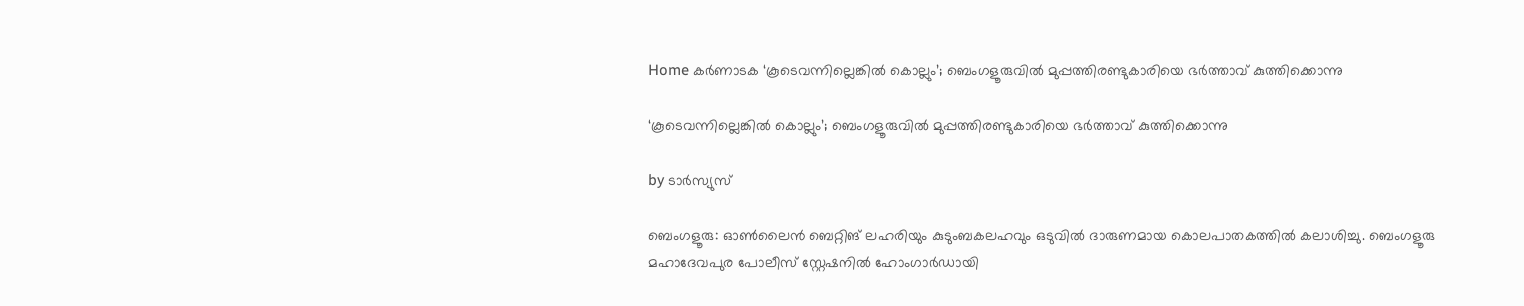Home കർണാടക ‘കൂടെവന്നില്ലെങ്കില്‍ കൊല്ലും’; ബെംഗളൂരുവില്‍ മുപ്പത്തിരണ്ടുകാരിയെ ഭര്‍ത്താവ് കുത്തിക്കൊന്നു

‘കൂടെവന്നില്ലെങ്കില്‍ കൊല്ലും’; ബെംഗളൂരുവില്‍ മുപ്പത്തിരണ്ടുകാരിയെ ഭര്‍ത്താവ് കുത്തിക്കൊന്നു

by ടാർസ്യുസ്

ബെംഗളൂരു: ഓണ്‍ലൈൻ ബെറ്റിങ് ലഹരിയും കുടുംബകലഹവും ഒടുവില്‍ ദാരുണമായ കൊലപാതകത്തില്‍ കലാശിച്ചു. ബെംഗളൂരു മഹാദേവപുര പോലീസ് സ്റ്റേഷനില്‍ ഹോംഗാർഡായി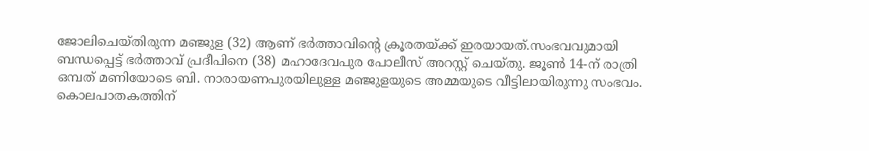ജോലിചെയ്തിരുന്ന മഞ്ജുള (32) ആണ് ഭർത്താവിന്റെ ക്രൂരതയ്ക്ക് ഇരയായത്.സംഭവവുമായി ബന്ധപ്പെട്ട് ഭർത്താവ് പ്രദീപിനെ (38) മഹാദേവപുര പോലീസ് അറസ്റ്റ് ചെയ്തു. ജൂണ്‍ 14-ന് രാത്രി ഒമ്പത് മണിയോടെ ബി. നാരായണപുരയിലുള്ള മഞ്ജുളയുടെ അമ്മയുടെ വീട്ടിലായിരുന്നു സംഭവം. കൊലപാതകത്തിന്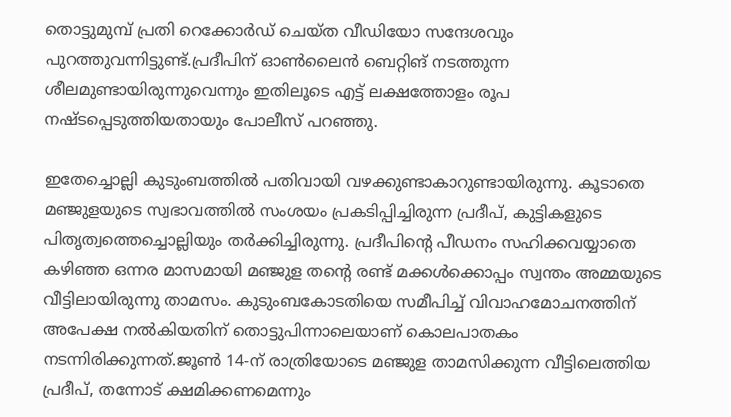തൊട്ടുമുമ്പ് പ്രതി റെക്കോർഡ് ചെയ്ത വീഡിയോ സന്ദേശവും പുറത്തുവന്നിട്ടുണ്ട്.പ്രദീപിന് ഓണ്‍ലൈൻ ബെറ്റിങ് നടത്തുന്ന ശീലമുണ്ടായിരുന്നുവെന്നും ഇതിലൂടെ എട്ട് ലക്ഷത്തോളം രൂപ നഷ്ടപ്പെടുത്തിയതായും പോലീസ് പറഞ്ഞു.

ഇതേച്ചൊല്ലി കുടുംബത്തില്‍ പതിവായി വഴക്കുണ്ടാകാറുണ്ടായിരുന്നു. കൂടാതെ മഞ്ജുളയുടെ സ്വഭാവത്തില്‍ സംശയം പ്രകടിപ്പിച്ചിരുന്ന പ്രദീപ്, കുട്ടികളുടെ പിതൃത്വത്തെച്ചൊല്ലിയും തർക്കിച്ചിരുന്നു. പ്രദീപിന്റെ പീഡനം സഹിക്കവയ്യാതെ കഴിഞ്ഞ ഒന്നര മാസമായി മഞ്ജുള തന്റെ രണ്ട് മക്കള്‍ക്കൊപ്പം സ്വന്തം അമ്മയുടെ വീട്ടിലായിരുന്നു താമസം. കുടുംബകോടതിയെ സമീപിച്ച്‌ വിവാഹമോചനത്തിന് അപേക്ഷ നല്‍കിയതിന് തൊട്ടുപിന്നാലെയാണ് കൊലപാതകം നടന്നിരിക്കുന്നത്.ജൂണ്‍ 14-ന് രാത്രിയോടെ മഞ്ജുള താമസിക്കുന്ന വീട്ടിലെത്തിയ പ്രദീപ്, തന്നോട് ക്ഷമിക്കണമെന്നും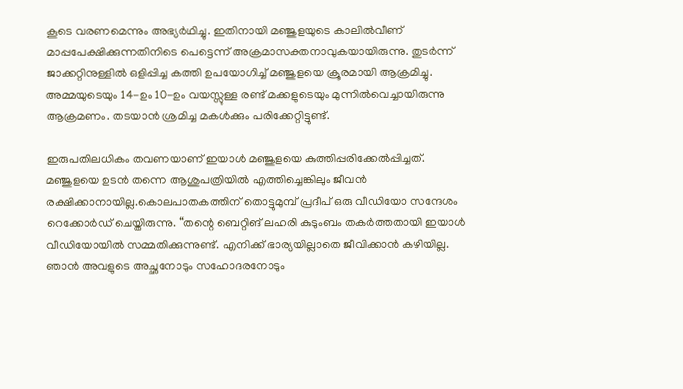കൂടെ വരണമെന്നും അഭ്യർഥിച്ചു. ഇതിനായി മഞ്ജുളയുടെ കാലില്‍വീണ് മാപ്പപേക്ഷിക്കുന്നതിനിടെ പെട്ടെന്ന് അക്രമാസക്തനാവുകയായിരുന്നു. തുടർന്ന് ജാക്കറ്റിനുള്ളില്‍ ഒളിപ്പിച്ച കത്തി ഉപയോഗിച്ച്‌ മഞ്ജുളയെ ക്രൂരമായി ആക്രമിച്ചു. അമ്മയുടെയും 14-ഉം 10-ഉം വയസ്സുള്ള രണ്ട് മക്കളുടെയും മുന്നില്‍വെച്ചായിരുന്നു ആക്രമണം. തടയാൻ ശ്രമിച്ച മകള്‍ക്കും പരിക്കേറ്റിട്ടുണ്ട്.

ഇരുപതിലധികം തവണയാണ് ഇയാള്‍ മഞ്ജുളയെ കുത്തിപ്പരിക്കേല്‍പ്പിച്ചത്. മഞ്ജുളയെ ഉടൻ തന്നെ ആശുപത്രിയില്‍ എത്തിച്ചെങ്കിലും ജീവൻ രക്ഷിക്കാനായില്ല.കൊലപാതകത്തിന് തൊട്ടുമുമ്പ് പ്രദീപ് ഒരു വീഡിയോ സന്ദേശം റെക്കോർഡ് ചെയ്തിരുന്നു. “തന്റെ ബെറ്റിങ് ലഹരി കുടുംബം തകർത്തതായി ഇയാള്‍ വീഡിയോയില്‍ സമ്മതിക്കുന്നുണ്ട്. എനിക്ക് ഭാര്യയില്ലാതെ ജീവിക്കാൻ കഴിയില്ല. ഞാൻ അവളുടെ അച്ഛനോടും സഹോദരനോടും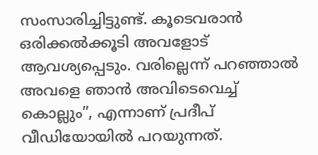സംസാരിച്ചിട്ടുണ്ട്. കൂടെവരാൻ ഒരിക്കല്‍ക്കൂടി അവളോട് ആവശ്യപ്പെടും. വരില്ലെന്ന് പറഞ്ഞാല്‍ അവളെ ഞാൻ അവിടെവെച്ച്‌ കൊല്ലും”, എന്നാണ് പ്രദീപ് വീഡിയോയില്‍ പറയുന്നത്.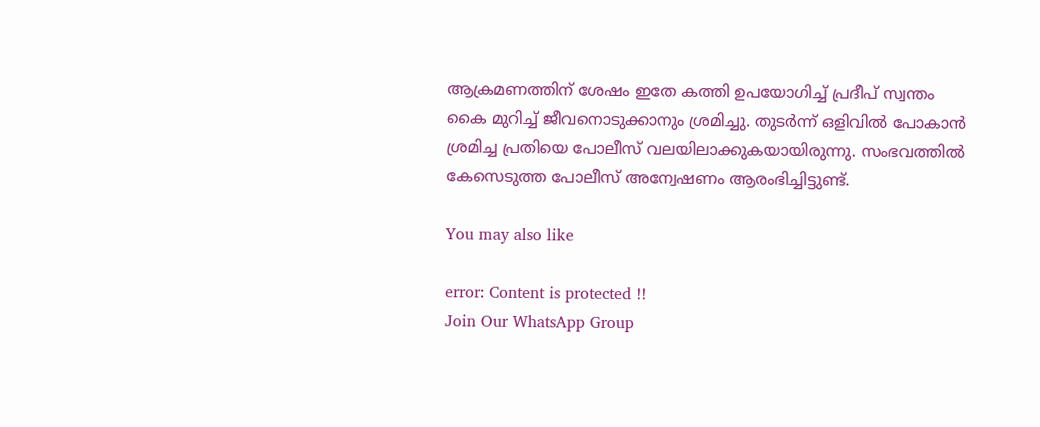ആക്രമണത്തിന് ശേഷം ഇതേ കത്തി ഉപയോഗിച്ച്‌ പ്രദീപ് സ്വന്തം കൈ മുറിച്ച്‌ ജീവനൊടുക്കാനും ശ്രമിച്ചു. തുടർന്ന് ഒളിവില്‍ പോകാൻ ശ്രമിച്ച പ്രതിയെ പോലീസ് വലയിലാക്കുകയായിരുന്നു. സംഭവത്തില്‍ കേസെടുത്ത പോലീസ് അന്വേഷണം ആരംഭിച്ചിട്ടുണ്ട്.

You may also like

error: Content is protected !!
Join Our WhatsApp Group